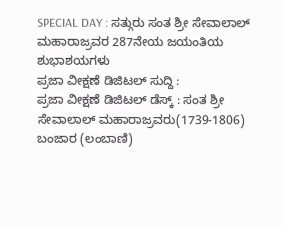SPECIAL DAY : ಸತ್ಗುರು ಸಂತ ಶ್ರೀ ಸೇವಾಲಾಲ್ ಮಹಾರಾಜ್ರವರ 287ನೇಯ ಜಯಂತಿಯ ಶುಭಾಶಯಗಳು
ಪ್ರಜಾ ವೀಕ್ಷಣೆ ಡಿಜಿಟಲ್ ಸುದ್ದಿ :
ಪ್ರಜಾ ವೀಕ್ಷಣೆ ಡಿಜಿಟಲ್ ಡೆಸ್ಕ್ : ಸಂತ ಶ್ರೀ ಸೇವಾಲಾಲ್ ಮಹಾರಾಜ್ರವರು(1739-1806) ಬಂಜಾರ (ಲಂಬಾಣಿ)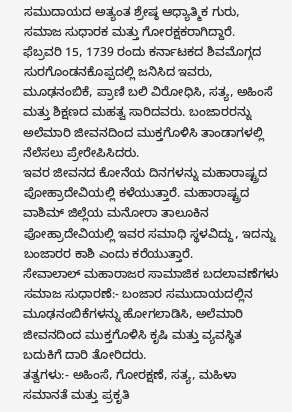ಸಮುದಾಯದ ಅತ್ಯಂತ ಶ್ರೇಷ್ಠ ಆಧ್ಯಾತ್ಮಿಕ ಗುರು, ಸಮಾಜ ಸುಧಾರಕ ಮತ್ತು ಗೋರಕ್ಷಕರಾಗಿದ್ದಾರೆ.
ಫೆಬ್ರವರಿ 15, 1739 ರಂದು ಕರ್ನಾಟಕದ ಶಿವಮೊಗ್ಗದ ಸುರಗೊಂಡನಕೊಪ್ಪದಲ್ಲಿ ಜನಿಸಿದ ಇವರು, ಮೂಢನಂಬಿಕೆ, ಪ್ರಾಣಿ ಬಲಿ ವಿರೋಧಿಸಿ, ಸತ್ಯ, ಅಹಿಂಸೆ ಮತ್ತು ಶಿಕ್ಷಣದ ಮಹತ್ವ ಸಾರಿದವರು. ಬಂಜಾರರನ್ನು ಅಲೆಮಾರಿ ಜೀವನದಿಂದ ಮುಕ್ತಗೊಳಿಸಿ ತಾಂಡಾಗಳಲ್ಲಿ ನೆಲೆಸಲು ಪ್ರೇರೇಪಿಸಿದರು.
ಇವರ ಜೀವನದ ಕೋನೆಯ ದಿನಗಳನ್ನು ಮಹಾರಾಷ್ಟ್ರದ ಪೋಹ್ರಾದೇವಿಯಲ್ಲಿ ಕಳೆಯುತ್ತಾರೆ. ಮಹಾರಾಷ್ಟ್ರದ ವಾಶಿಮ್ ಜಿಲ್ಲೆಯ ಮನೋರಾ ತಾಲೂಕಿನ ಪೋಹ್ರಾದೇವಿಯಲ್ಲಿ ಇವರ ಸಮಾಧಿ ಸ್ಥಳವಿದ್ದು, ಇದನ್ನು ಬಂಜಾರರ ಕಾಶಿ ಎಂದು ಕರೆಯುತ್ತಾರೆ.
ಸೇವಾಲಾಲ್ ಮಹಾರಾಜರ ಸಾಮಾಜಿಕ ಬದಲಾವಣೆಗಳು
ಸಮಾಜ ಸುಧಾರಣೆ:- ಬಂಜಾರ ಸಮುದಾಯದಲ್ಲಿನ ಮೂಢನಂಬಿಕೆಗಳನ್ನು ಹೋಗಲಾಡಿಸಿ, ಅಲೆಮಾರಿ ಜೀವನದಿಂದ ಮುಕ್ತಗೊಳಿಸಿ ಕೃಷಿ ಮತ್ತು ವ್ಯವಸ್ಥಿತ ಬದುಕಿಗೆ ದಾರಿ ತೋರಿದರು.
ತತ್ವಗಳು:- ಅಹಿಂಸೆ, ಗೋರಕ್ಷಣೆ, ಸತ್ಯ, ಮಹಿಳಾ ಸಮಾನತೆ ಮತ್ತು ಪ್ರಕೃತಿ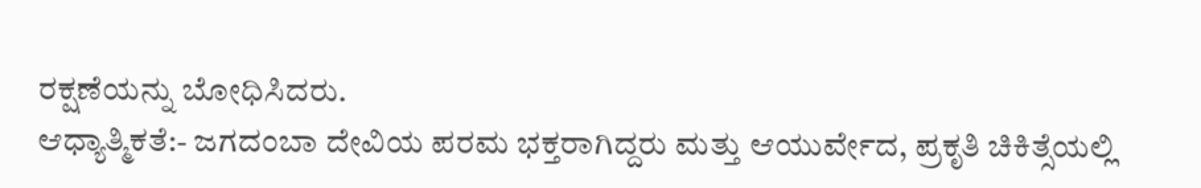ರಕ್ಷಣೆಯನ್ನು ಬೋಧಿಸಿದರು.
ಆಧ್ಯಾತ್ಮಿಕತೆ:- ಜಗದಂಬಾ ದೇವಿಯ ಪರಮ ಭಕ್ತರಾಗಿದ್ದರು ಮತ್ತು ಆಯುರ್ವೇದ, ಪ್ರಕೃತಿ ಚಿಕಿತ್ಸೆಯಲ್ಲಿ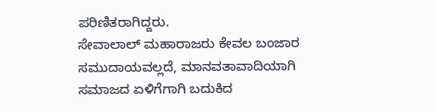ಪರಿಣಿತರಾಗಿದ್ದರು.
ಸೇವಾಲಾಲ್ ಮಹಾರಾಜರು ಕೇವಲ ಬಂಜಾರ ಸಮುದಾಯವಲ್ಲದೆ, ಮಾನವತಾವಾದಿಯಾಗಿ ಸಮಾಜದ ಏಳಿಗೆಗಾಗಿ ಬದುಕಿದ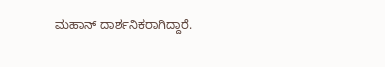ಮಹಾನ್ ದಾರ್ಶನಿಕರಾಗಿದ್ದಾರೆ.